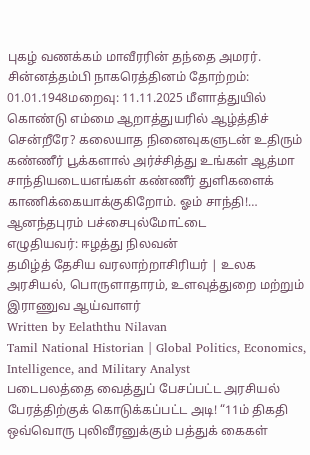புகழ் வணக்கம் மாவீரரின் தந்தை அமரர். சின்னத்தம்பி நாகரெத்தினம் தோற்றம்: 01.01.1948மறைவு: 11.11.2025 மீளாத்துயில் கொண்டு எம்மை ஆறாத்துயரில் ஆழ்த்திச் சென்றீரே? கலையாத நினைவுகளுடன் உதிரும் கண்ணீர் பூக்களால் அர்ச்சித்து உங்கள் ஆத்மா சாந்தியடையஎங்கள் கண்ணீர் துளிகளைக் காணிக்கையாக்குகிறோம். ஓம் சாந்தி!…
ஆனந்தபுரம் பச்சைபுல்மோட்டை
எழுதியவர்: ஈழத்து நிலவன்
தமிழ்த் தேசிய வரலாற்றாசிரியர் | உலக அரசியல், பொருளாதாரம், உளவுத்துறை மற்றும் இராணுவ ஆய்வாளர்
Written by Eelaththu Nilavan
Tamil National Historian | Global Politics, Economics, Intelligence, and Military Analyst
படைபலத்தை வைத்துப் பேசப்பட்ட அரசியல் பேரத்திற்குக் கொடுக்கப்பட்ட அடி! “11ம் திகதி ஒவ்வொரு புலிவீரனுக்கும் பத்துக் கைகள்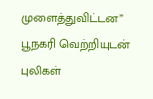முளைத்துவிட்டன” பூநகரி வெற்றியுடன் புலிகள்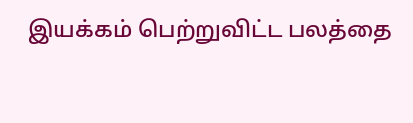இயக்கம் பெற்றுவிட்ட பலத்தை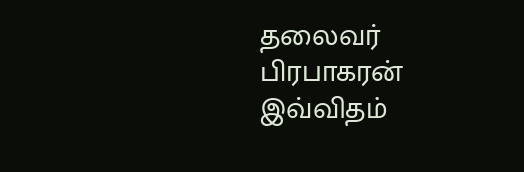தலைவர் பிரபாகரன் இவ்விதம்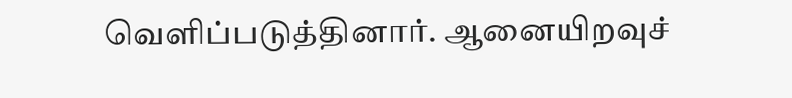வெளிப்படுத்தினார். ஆனையிறவுச்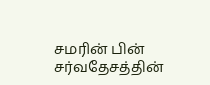சமரின் பின் சர்வதேசத்தின்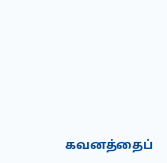கவனத்தைப்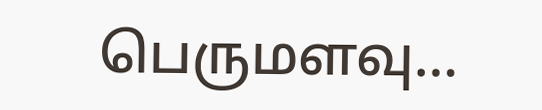பெருமளவு…